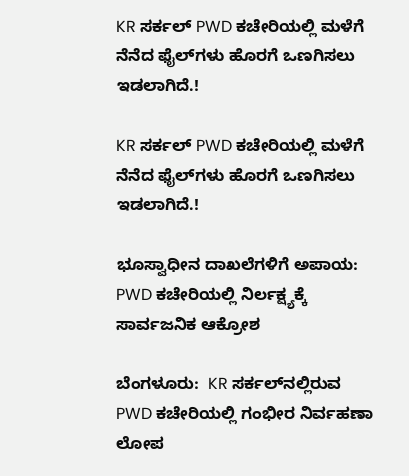KR ಸರ್ಕಲ್ PWD ಕಚೇರಿಯಲ್ಲಿ ಮಳೆಗೆ ನೆನೆದ ಫೈಲ್‌ಗಳು ಹೊರಗೆ ಒಣಗಿಸಲು ಇಡಲಾಗಿದೆ.!

KR ಸರ್ಕಲ್ PWD ಕಚೇರಿಯಲ್ಲಿ ಮಳೆಗೆ ನೆನೆದ ಫೈಲ್‌ಗಳು ಹೊರಗೆ ಒಣಗಿಸಲು ಇಡಲಾಗಿದೆ.!

ಭೂಸ್ವಾಧೀನ ದಾಖಲೆಗಳಿಗೆ ಅಪಾಯ: PWD ಕಚೇರಿಯಲ್ಲಿ ನಿರ್ಲಕ್ಷ್ಯಕ್ಕೆ ಸಾರ್ವಜನಿಕ ಆಕ್ರೋಶ

ಬೆಂಗಳೂರು:  KR ಸರ್ಕಲ್‌ನಲ್ಲಿರುವ PWD ಕಚೇರಿಯಲ್ಲಿ ಗಂಭೀರ ನಿರ್ವಹಣಾ ಲೋಪ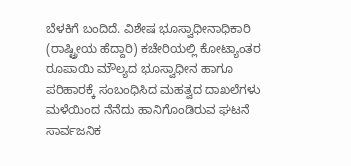ಬೆಳಕಿಗೆ ಬಂದಿದೆ. ವಿಶೇಷ ಭೂಸ್ವಾಧೀನಾಧಿಕಾರಿ (ರಾಷ್ಟ್ರೀಯ ಹೆದ್ದಾರಿ) ಕಚೇರಿಯಲ್ಲಿ ಕೋಟ್ಯಾಂತರ ರೂಪಾಯಿ ಮೌಲ್ಯದ ಭೂಸ್ವಾಧೀನ ಹಾಗೂ ಪರಿಹಾರಕ್ಕೆ ಸಂಬಂಧಿಸಿದ ಮಹತ್ವದ ದಾಖಲೆಗಳು ಮಳೆಯಿಂದ ನೆನೆದು ಹಾನಿಗೊಂಡಿರುವ ಘಟನೆ ಸಾರ್ವಜನಿಕ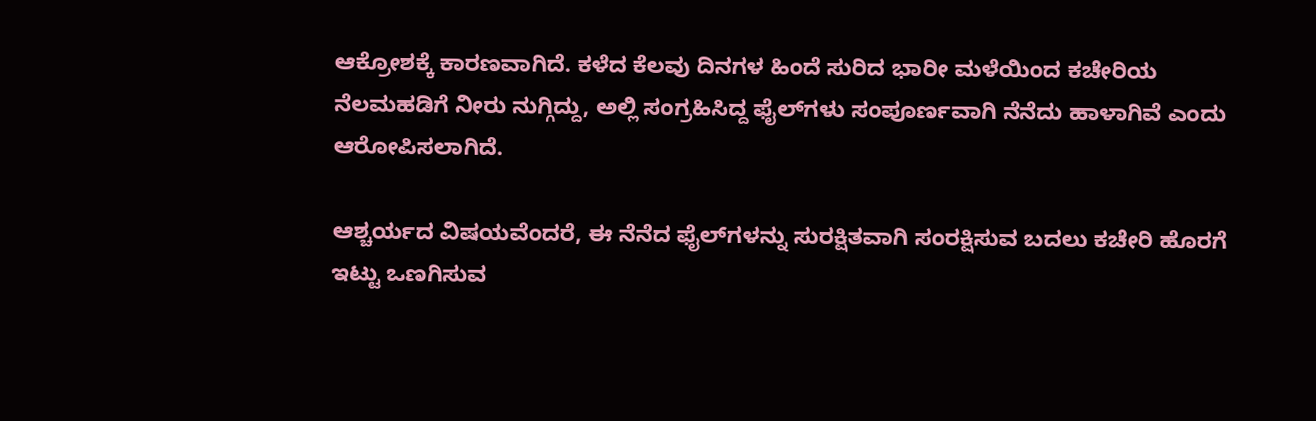ಆಕ್ರೋಶಕ್ಕೆ ಕಾರಣವಾಗಿದೆ. ಕಳೆದ ಕೆಲವು ದಿನಗಳ ಹಿಂದೆ ಸುರಿದ ಭಾರೀ ಮಳೆಯಿಂದ ಕಚೇರಿಯ ನೆಲಮಹಡಿಗೆ ನೀರು ನುಗ್ಗಿದ್ದು, ಅಲ್ಲಿ ಸಂಗ್ರಹಿಸಿದ್ದ ಫೈಲ್‌ಗಳು ಸಂಪೂರ್ಣವಾಗಿ ನೆನೆದು ಹಾಳಾಗಿವೆ ಎಂದು ಆರೋಪಿಸಲಾಗಿದೆ.

ಆಶ್ಚರ್ಯದ ವಿಷಯವೆಂದರೆ, ಈ ನೆನೆದ ಫೈಲ್‌ಗಳನ್ನು ಸುರಕ್ಷಿತವಾಗಿ ಸಂರಕ್ಷಿಸುವ ಬದಲು ಕಚೇರಿ ಹೊರಗೆ ಇಟ್ಟು ಒಣಗಿಸುವ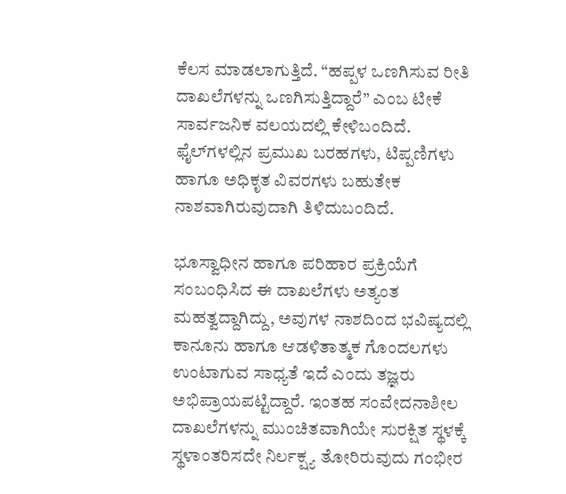ಕೆಲಸ ಮಾಡಲಾಗುತ್ತಿದೆ. “ಹಪ್ಪಳ ಒಣಗಿಸುವ ರೀತಿ ದಾಖಲೆಗಳನ್ನು ಒಣಗಿಸುತ್ತಿದ್ದಾರೆ” ಎಂಬ ಟೀಕೆ ಸಾರ್ವಜನಿಕ ವಲಯದಲ್ಲಿ ಕೇಳಿಬಂದಿದೆ. ಫೈಲ್‌ಗಳಲ್ಲಿನ ಪ್ರಮುಖ ಬರಹಗಳು, ಟಿಪ್ಪಣಿಗಳು ಹಾಗೂ ಅಧಿಕೃತ ವಿವರಗಳು ಬಹುತೇಕ ನಾಶವಾಗಿರುವುದಾಗಿ ತಿಳಿದುಬಂದಿದೆ.

ಭೂಸ್ವಾಧೀನ ಹಾಗೂ ಪರಿಹಾರ ಪ್ರಕ್ರಿಯೆಗೆ ಸಂಬಂಧಿಸಿದ ಈ ದಾಖಲೆಗಳು ಅತ್ಯಂತ ಮಹತ್ವದ್ದಾಗಿದ್ದು, ಅವುಗಳ ನಾಶದಿಂದ ಭವಿಷ್ಯದಲ್ಲಿ ಕಾನೂನು ಹಾಗೂ ಆಡಳಿತಾತ್ಮಕ ಗೊಂದಲಗಳು ಉಂಟಾಗುವ ಸಾಧ್ಯತೆ ಇದೆ ಎಂದು ತಜ್ಞರು ಅಭಿಪ್ರಾಯಪಟ್ಟಿದ್ದಾರೆ. ಇಂತಹ ಸಂವೇದನಾಶೀಲ ದಾಖಲೆಗಳನ್ನು ಮುಂಚಿತವಾಗಿಯೇ ಸುರಕ್ಷಿತ ಸ್ಥಳಕ್ಕೆ ಸ್ಥಳಾಂತರಿಸದೇ ನಿರ್ಲಕ್ಷ್ಯ ತೋರಿರುವುದು ಗಂಭೀರ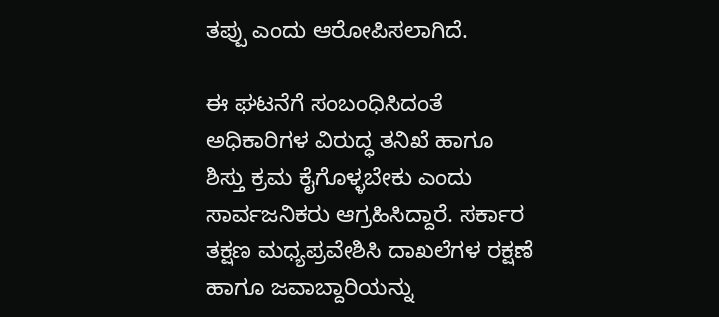ತಪ್ಪು ಎಂದು ಆರೋಪಿಸಲಾಗಿದೆ.

ಈ ಘಟನೆಗೆ ಸಂಬಂಧಿಸಿದಂತೆ ಅಧಿಕಾರಿಗಳ ವಿರುದ್ಧ ತನಿಖೆ ಹಾಗೂ ಶಿಸ್ತು ಕ್ರಮ ಕೈಗೊಳ್ಳಬೇಕು ಎಂದು ಸಾರ್ವಜನಿಕರು ಆಗ್ರಹಿಸಿದ್ದಾರೆ. ಸರ್ಕಾರ ತಕ್ಷಣ ಮಧ್ಯಪ್ರವೇಶಿಸಿ ದಾಖಲೆಗಳ ರಕ್ಷಣೆ ಹಾಗೂ ಜವಾಬ್ದಾರಿಯನ್ನು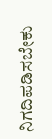ನಿಗದಿಪಡಿಸಬೇಕು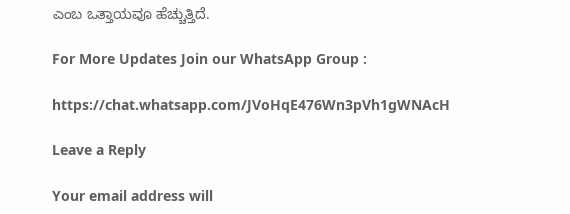ಎಂಬ ಒತ್ತಾಯವೂ ಹೆಚ್ಚುತ್ತಿದೆ.

For More Updates Join our WhatsApp Group :

https://chat.whatsapp.com/JVoHqE476Wn3pVh1gWNAcH

Leave a Reply

Your email address will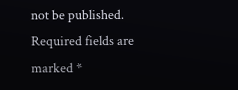not be published. Required fields are marked *